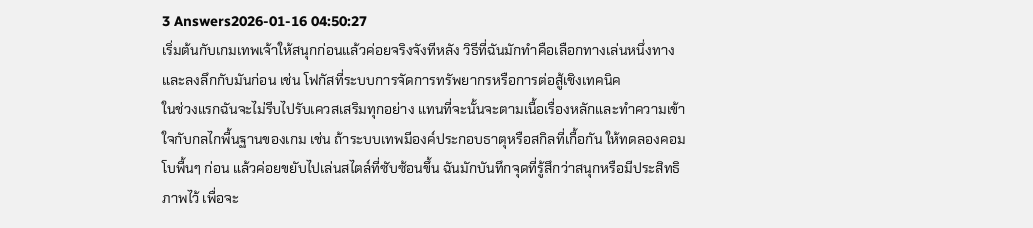3 Answers2026-01-16 04:50:27
เริ่มต้นกับเกมเทพเจ้าให้สนุกก่อนแล้วค่อยจริงจังทีหลัง วิธีที่ฉันมักทำคือเลือกทางเล่นหนึ่งทางและลงลึกกับมันก่อน เช่น โฟกัสที่ระบบการจัดการทรัพยากรหรือการต่อสู้เชิงเทคนิค
ในช่วงแรกฉันจะไม่รีบไปรับเควสเสริมทุกอย่าง แทนที่จะนั้นจะตามเนื้อเรื่องหลักและทำความเข้าใจกับกลไกพื้นฐานของเกม เช่น ถ้าระบบเทพมีองค์ประกอบธาตุหรือสกิลที่เกื้อกัน ให้ทดลองคอมโบพื้นๆ ก่อน แล้วค่อยขยับไปเล่นสไตล์ที่ซับซ้อนขึ้น ฉันมักบันทึกจุดที่รู้สึกว่าสนุกหรือมีประสิทธิภาพไว้ เพื่อจะ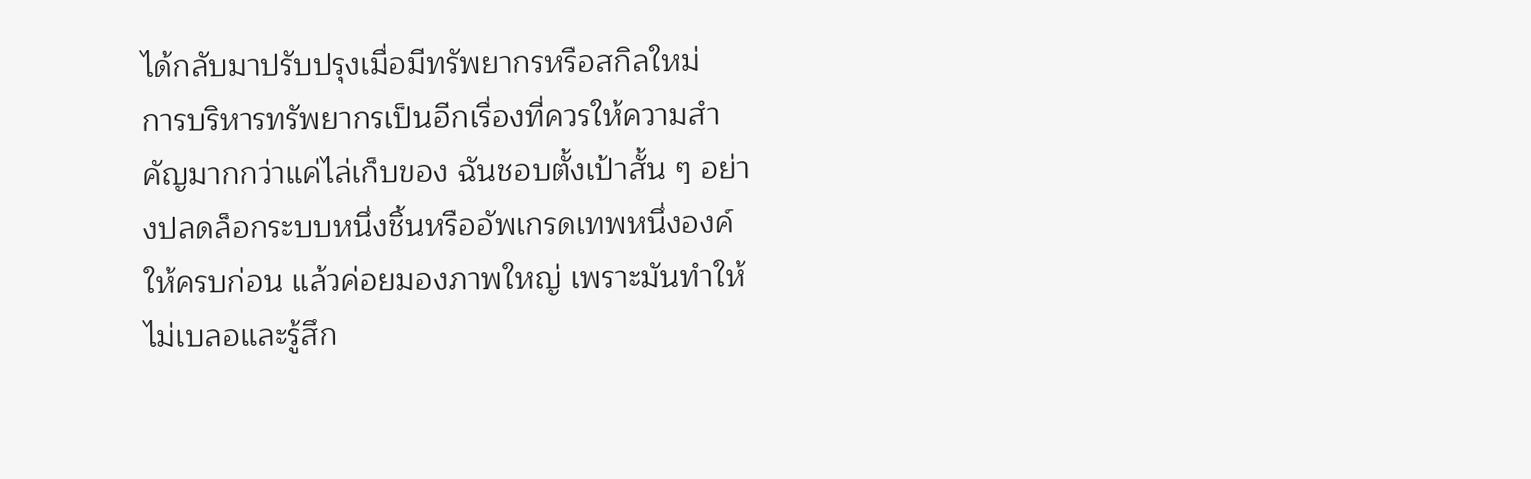ได้กลับมาปรับปรุงเมื่อมีทรัพยากรหรือสกิลใหม่
การบริหารทรัพยากรเป็นอีกเรื่องที่ควรให้ความสำคัญมากกว่าแค่ไล่เก็บของ ฉันชอบตั้งเป้าสั้น ๆ อย่างปลดล็อกระบบหนึ่งชิ้นหรืออัพเกรดเทพหนึ่งองค์ให้ครบก่อน แล้วค่อยมองภาพใหญ่ เพราะมันทำให้ไม่เบลอและรู้สึก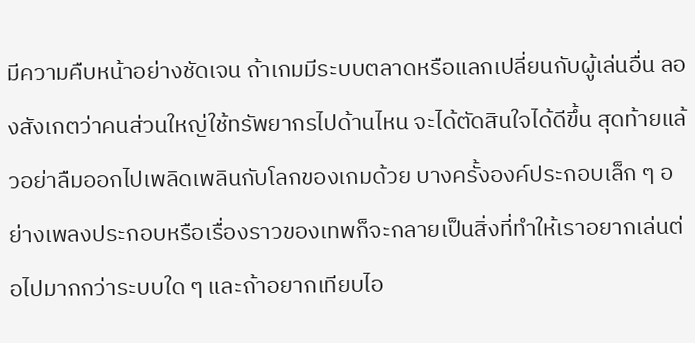มีความคืบหน้าอย่างชัดเจน ถ้าเกมมีระบบตลาดหรือแลกเปลี่ยนกับผู้เล่นอื่น ลองสังเกตว่าคนส่วนใหญ่ใช้ทรัพยากรไปด้านไหน จะได้ตัดสินใจได้ดีขึ้น สุดท้ายแล้วอย่าลืมออกไปเพลิดเพลินกับโลกของเกมด้วย บางครั้งองค์ประกอบเล็ก ๆ อย่างเพลงประกอบหรือเรื่องราวของเทพก็จะกลายเป็นสิ่งที่ทำให้เราอยากเล่นต่อไปมากกว่าระบบใด ๆ และถ้าอยากเทียบไอ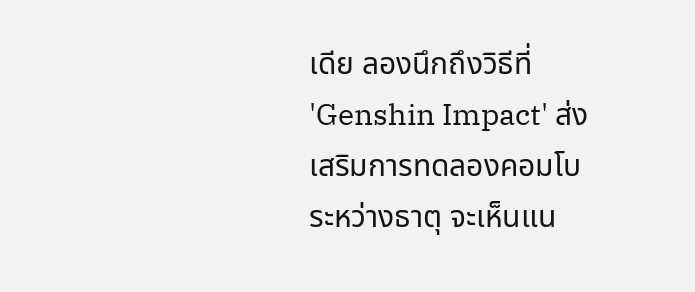เดีย ลองนึกถึงวิธีที่ 'Genshin Impact' ส่งเสริมการทดลองคอมโบระหว่างธาตุ จะเห็นแน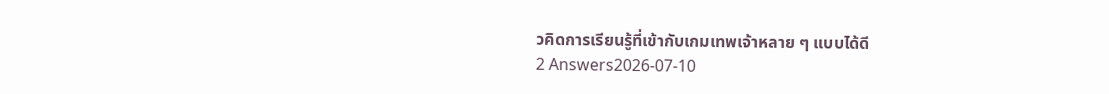วคิดการเรียนรู้ที่เข้ากับเกมเทพเจ้าหลาย ๆ แบบได้ดี
2 Answers2026-07-10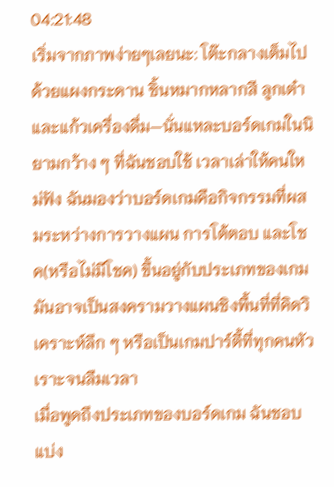04:21:48
เริ่มจากภาพง่ายๆเลยนะ: โต๊ะกลางเต็มไปด้วยแผงกระดาน ชิ้นหมากหลากสี ลูกเต๋า และแก้วเครื่องดื่ม—นั่นแหละบอร์ดเกมในนิยามกว้าง ๆ ที่ฉันชอบใช้ เวลาเล่าให้คนใหม่ฟัง ฉันมองว่าบอร์ดเกมคือกิจกรรมที่ผสมระหว่างการวางแผน การโต้ตอบ และโชค(หรือไม่มีโชค) ขึ้นอยู่กับประเภทของเกม มันอาจเป็นสงครามวางแผนชิงพื้นที่ที่คิดวิเคราะห์ลึก ๆ หรือเป็นเกมปาร์ตี้ที่ทุกคนหัวเราะจนลืมเวลา
เมื่อพูดถึงประเภทของบอร์ดเกม ฉันชอบแบ่ง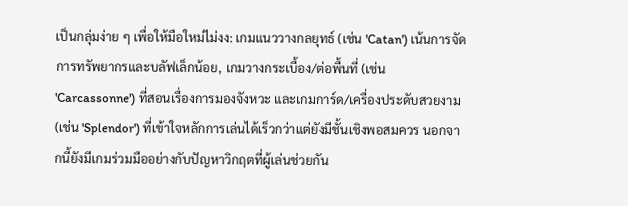เป็นกลุ่มง่าย ๆ เพื่อให้มือใหม่ไม่งง: เกมแนววางกลยุทธ์ (เช่น 'Catan') เน้นการจัดการทรัพยากรและบลัฟเล็กน้อย, เกมวางกระเบื้อง/ต่อพื้นที่ (เช่น 'Carcassonne') ที่สอนเรื่องการมองจังหวะ และเกมการ์ด/เครื่องประดับสวยงาม (เช่น 'Splendor') ที่เข้าใจหลักการเล่นได้เร็วกว่าแต่ยังมีชั้นเชิงพอสมควร นอกจากนี้ยังมีเกมร่วมมืออย่างกับปัญหาวิกฤตที่ผู้เล่นช่วยกัน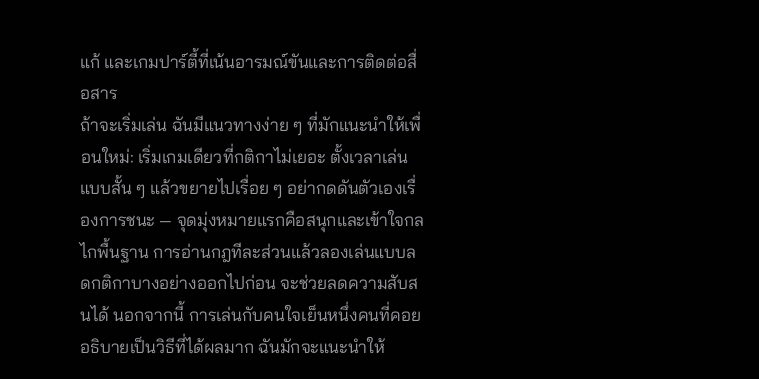แก้ และเกมปาร์ตี้ที่เน้นอารมณ์ขันและการติดต่อสื่อสาร
ถ้าจะเริ่มเล่น ฉันมีแนวทางง่าย ๆ ที่มักแนะนำให้เพื่อนใหม่: เริ่มเกมเดียวที่กติกาไม่เยอะ ตั้งเวลาเล่นแบบสั้น ๆ แล้วขยายไปเรื่อย ๆ อย่ากดดันตัวเองเรื่องการชนะ — จุดมุ่งหมายแรกคือสนุกและเข้าใจกลไกพื้นฐาน การอ่านกฎทีละส่วนแล้วลองเล่นแบบลดกติกาบางอย่างออกไปก่อน จะช่วยลดความสับสนได้ นอกจากนี้ การเล่นกับคนใจเย็นหนึ่งคนที่คอยอธิบายเป็นวิธีที่ได้ผลมาก ฉันมักจะแนะนำให้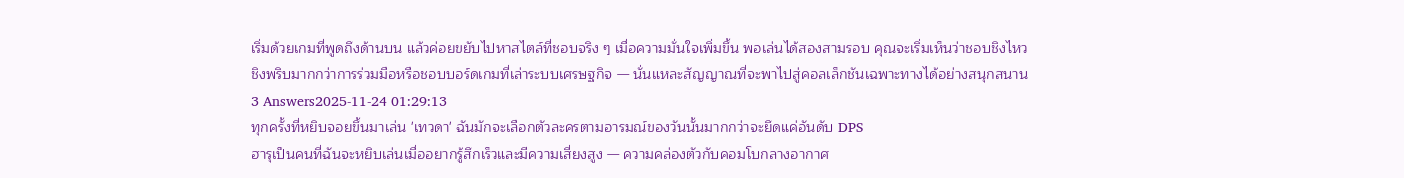เริ่มด้วยเกมที่พูดถึงด้านบน แล้วค่อยขยับไปหาสไตล์ที่ชอบจริง ๆ เมื่อความมั่นใจเพิ่มขึ้น พอเล่นได้สองสามรอบ คุณจะเริ่มเห็นว่าชอบชิงไหวชิงพริบมากกว่าการร่วมมือหรือชอบบอร์ดเกมที่เล่าระบบเศรษฐกิจ — นั่นแหละสัญญาณที่จะพาไปสู่คอลเล็กชันเฉพาะทางได้อย่างสนุกสนาน
3 Answers2025-11-24 01:29:13
ทุกครั้งที่หยิบจอยขึ้นมาเล่น 'เทวดา' ฉันมักจะเลือกตัวละครตามอารมณ์ของวันนั้นมากกว่าจะยึดแค่อันดับ DPS
ฮารุเป็นคนที่ฉันจะหยิบเล่นเมื่ออยากรู้สึกเร็วและมีความเสี่ยงสูง — ความคล่องตัวกับคอมโบกลางอากาศ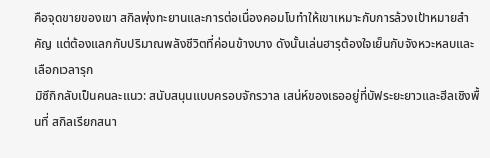คือจุดขายของเขา สกิลพุ่งทะยานและการต่อเนื่องคอมโบทำให้เขาเหมาะกับการล้วงเป้าหมายสำคัญ แต่ต้องแลกกับปริมาณพลังชีวิตที่ค่อนข้างบาง ดังนั้นเล่นฮารุต้องใจเย็นกับจังหวะหลบและเลือกเวลารุก
มิซึกิกลับเป็นคนละแนว: สนับสนุนแบบครอบจักรวาล เสน่ห์ของเธออยู่ที่บัฟระยะยาวและฮีลเชิงพื้นที่ สกิลเรียกสนา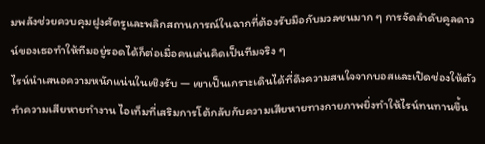มพลังช่วยควบคุมฝูงศัตรูและพลิกสถานการณ์ในฉากที่ต้องรับมือกับมวลชนมาก ๆ การจัดลำดับคูลดาวน์ของเธอทำให้ทีมอยู่รอดได้ก็ต่อเมื่อคนเล่นคิดเป็นทีมจริง ๆ
ไรน์นำเสนอความหนักแน่นในเชิงรับ — เขาเป็นเกราะเดินได้ที่ดึงความสนใจจากบอสและเปิดช่องให้ตัวทำความเสียหายทำงาน ไอเท็มที่เสริมการโต้กลับกับความเสียหายทางกายภาพยิ่งทำให้ไรน์ทนทานขึ้น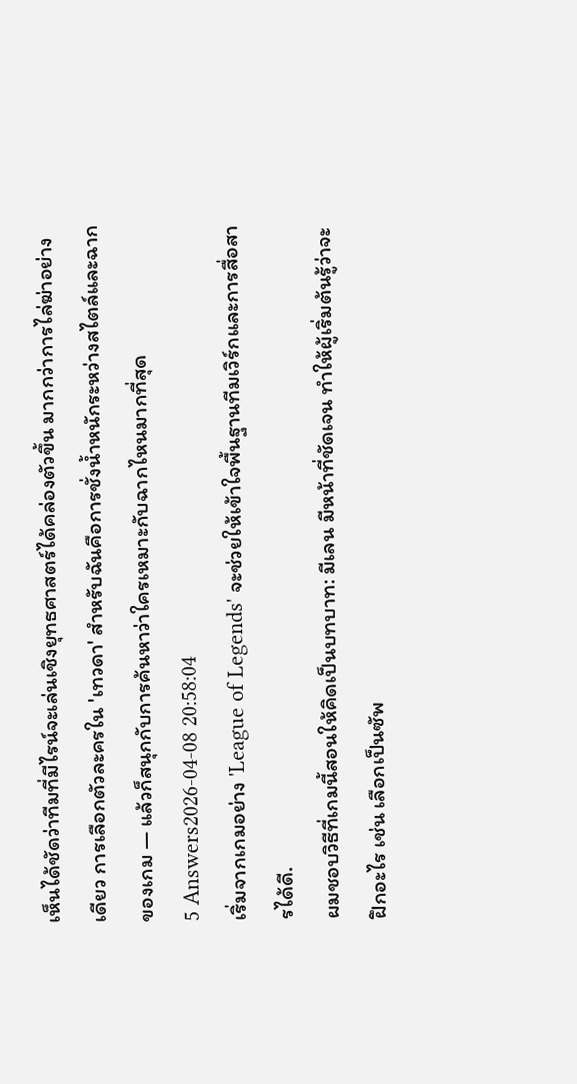เห็นได้ชัดว่าทีมที่มีไรน์จะเล่นเชิงยุทธศาสตร์ได้คล่องตัวขึ้น มากกว่าการไล่ฆ่าอย่างเดียว การเลือกตัวละครใน 'เทวดา' สำหรับฉันคือการชั่งน้ำหนักระหว่างสไตล์และฉากของเกม — แล้วก็สนุกกับการค้นหาว่าใครเหมาะกับฉากไหนมากที่สุด
5 Answers2026-04-08 20:58:04
เริ่มจากเกมอย่าง 'League of Legends' จะช่วยให้เข้าใจพื้นฐานทีมเวิร์กและการสื่อสารได้ดี.
ผมชอบวิธีที่เกมนี้สอนให้คิดเป็นบทบาท: มีเลน มีหน้าที่ชัดเจน ทำให้ผู้เริ่มต้นรู้ว่าจะฝึกอะไร เช่น เลือกเป็นซัพ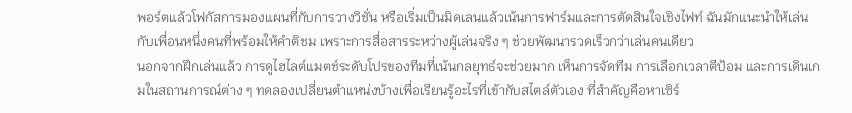พอร์ตแล้วโฟกัสการมองแผนที่กับการวางวิชั่น หรือเริ่มเป็นมิดเลนแล้วเน้นการฟาร์มและการตัดสินใจเชิงไฟท์ ฉันมักแนะนำให้เล่นกับเพื่อนหนึ่งคนที่พร้อมให้คำติชม เพราะการสื่อสารระหว่างผู้เล่นจริง ๆ ช่วยพัฒนารวดเร็วกว่าเล่นคนเดียว
นอกจากฝึกเล่นแล้ว การดูไฮไลต์แมตช์ระดับโปรของทีมที่เน้นกลยุทธ์จะช่วยมาก เห็นการจัดทีม การเลือกเวลาตีป้อม และการเดินเกมในสถานการณ์ต่าง ๆ ทดลองเปลี่ยนตำแหน่งบ้างเพื่อเรียนรู้อะไรที่เข้ากับสไตล์ตัวเอง ที่สำคัญคือหาเซิร์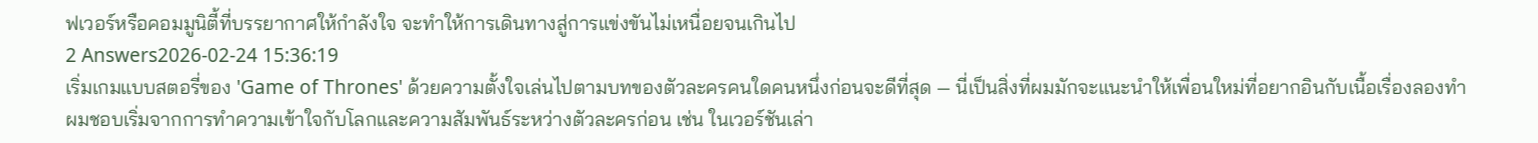ฟเวอร์หรือคอมมูนิตี้ที่บรรยากาศให้กำลังใจ จะทำให้การเดินทางสู่การแข่งขันไม่เหนื่อยจนเกินไป
2 Answers2026-02-24 15:36:19
เริ่มเกมแบบสตอรี่ของ 'Game of Thrones' ด้วยความตั้งใจเล่นไปตามบทของตัวละครคนใดคนหนึ่งก่อนจะดีที่สุด — นี่เป็นสิ่งที่ผมมักจะแนะนำให้เพื่อนใหม่ที่อยากอินกับเนื้อเรื่องลองทำ
ผมชอบเริ่มจากการทำความเข้าใจกับโลกและความสัมพันธ์ระหว่างตัวละครก่อน เช่น ในเวอร์ชันเล่า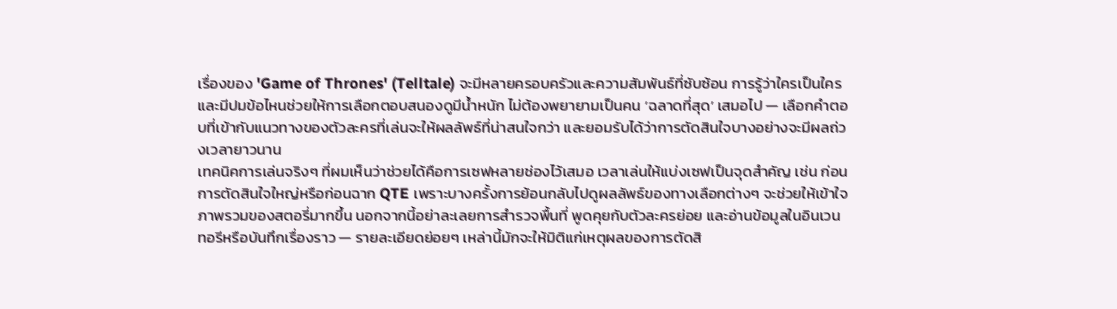เรื่องของ 'Game of Thrones' (Telltale) จะมีหลายครอบครัวและความสัมพันธ์ที่ซับซ้อน การรู้ว่าใครเป็นใครและมีปมข้อไหนช่วยให้การเลือกตอบสนองดูมีน้ำหนัก ไม่ต้องพยายามเป็นคน ‘ฉลาดที่สุด’ เสมอไป — เลือกคำตอบที่เข้ากับแนวทางของตัวละครที่เล่นจะให้ผลลัพธ์ที่น่าสนใจกว่า และยอมรับได้ว่าการตัดสินใจบางอย่างจะมีผลถ่วงเวลายาวนาน
เทคนิคการเล่นจริงๆ ที่ผมเห็นว่าช่วยได้คือการเซฟหลายช่องไว้เสมอ เวลาเล่นให้แบ่งเซฟเป็นจุดสำคัญ เช่น ก่อนการตัดสินใจใหญ่หรือก่อนฉาก QTE เพราะบางครั้งการย้อนกลับไปดูผลลัพธ์ของทางเลือกต่างๆ จะช่วยให้เข้าใจภาพรวมของสตอรี่มากขึ้น นอกจากนี้อย่าละเลยการสำรวจพื้นที่ พูดคุยกับตัวละครย่อย และอ่านข้อมูลในอินเวนทอรีหรือบันทึกเรื่องราว — รายละเอียดย่อยๆ เหล่านี้มักจะให้มิติแก่เหตุผลของการตัดสิ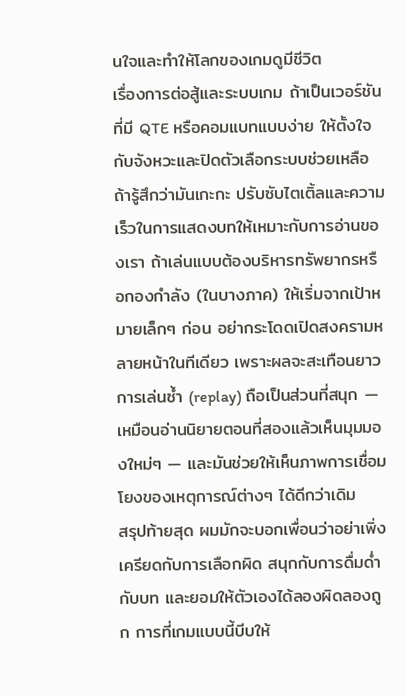นใจและทำให้โลกของเกมดูมีชีวิต
เรื่องการต่อสู้และระบบเกม ถ้าเป็นเวอร์ชันที่มี QTE หรือคอมแบทแบบง่าย ให้ตั้งใจกับจังหวะและปิดตัวเลือกระบบช่วยเหลือถ้ารู้สึกว่ามันเกะกะ ปรับซับไตเติ้ลและความเร็วในการแสดงบทให้เหมาะกับการอ่านของเรา ถ้าเล่นแบบต้องบริหารทรัพยากรหรือกองกำลัง (ในบางภาค) ให้เริ่มจากเป้าหมายเล็กๆ ก่อน อย่ากระโดดเปิดสงครามหลายหน้าในทีเดียว เพราะผลจะสะเทือนยาว การเล่นซ้ำ (replay) ถือเป็นส่วนที่สนุก — เหมือนอ่านนิยายตอนที่สองแล้วเห็นมุมมองใหม่ๆ — และมันช่วยให้เห็นภาพการเชื่อมโยงของเหตุการณ์ต่างๆ ได้ดีกว่าเดิม
สรุปท้ายสุด ผมมักจะบอกเพื่อนว่าอย่าเพิ่งเครียดกับการเลือกผิด สนุกกับการดื่มด่ำกับบท และยอมให้ตัวเองได้ลองผิดลองถูก การที่เกมแบบนี้บีบให้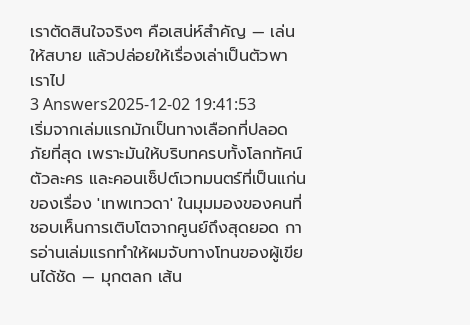เราตัดสินใจจริงๆ คือเสน่ห์สำคัญ — เล่นให้สบาย แล้วปล่อยให้เรื่องเล่าเป็นตัวพาเราไป
3 Answers2025-12-02 19:41:53
เริ่มจากเล่มแรกมักเป็นทางเลือกที่ปลอดภัยที่สุด เพราะมันให้บริบทครบทั้งโลกทัศน์ ตัวละคร และคอนเซ็ปต์เวทมนตร์ที่เป็นแก่นของเรื่อง 'เทพเทวดา' ในมุมมองของคนที่ชอบเห็นการเติบโตจากศูนย์ถึงสุดยอด การอ่านเล่มแรกทำให้ผมจับทางโทนของผู้เขียนได้ชัด — มุกตลก เส้น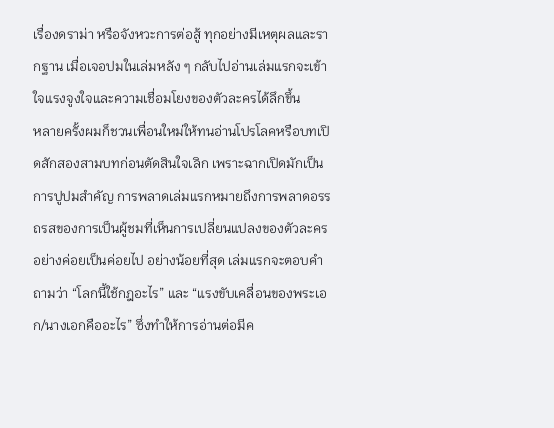เรื่องดราม่า หรือจังหวะการต่อสู้ ทุกอย่างมีเหตุผลและรากฐาน เมื่อเจอปมในเล่มหลัง ๆ กลับไปอ่านเล่มแรกจะเข้าใจแรงจูงใจและความเชื่อมโยงของตัวละครได้ลึกขึ้น
หลายครั้งผมก็ชวนเพื่อนใหม่ให้ทนอ่านโปรโลคหรือบทเปิดสักสองสามบทก่อนตัดสินใจเลิก เพราะฉากเปิดมักเป็นการปูปมสำคัญ การพลาดเล่มแรกหมายถึงการพลาดอรรถรสของการเป็นผู้ชมที่เห็นการเปลี่ยนแปลงของตัวละครอย่างค่อยเป็นค่อยไป อย่างน้อยที่สุด เล่มแรกจะตอบคำถามว่า “โลกนี้ใช้กฎอะไร” และ “แรงขับเคลื่อนของพระเอก/นางเอกคืออะไร” ซึ่งทำให้การอ่านต่อมีค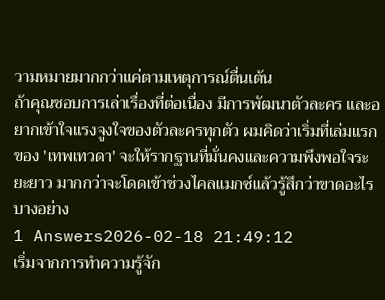วามหมายมากกว่าแค่ตามเหตุการณ์ตื่นเต้น
ถ้าคุณชอบการเล่าเรื่องที่ต่อเนื่อง มีการพัฒนาตัวละคร และอยากเข้าใจแรงจูงใจของตัวละครทุกตัว ผมคิดว่าเริ่มที่เล่มแรกของ 'เทพเทวดา' จะให้รากฐานที่มั่นคงและความพึงพอใจระยะยาว มากกว่าจะโดดเข้าช่วงไคลแมกซ์แล้วรู้สึกว่าขาดอะไรบางอย่าง
1 Answers2026-02-18 21:49:12
เริ่มจากการทำความรู้จัก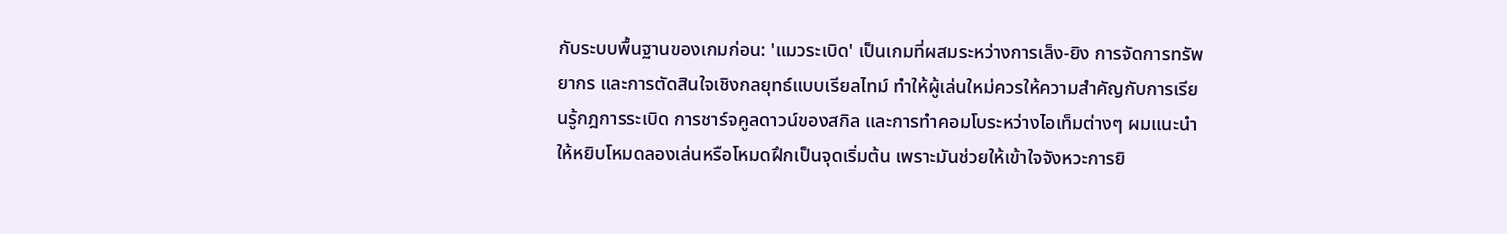กับระบบพื้นฐานของเกมก่อน: 'แมวระเบิด' เป็นเกมที่ผสมระหว่างการเล็ง-ยิง การจัดการทรัพยากร และการตัดสินใจเชิงกลยุทธ์แบบเรียลไทม์ ทำให้ผู้เล่นใหม่ควรให้ความสำคัญกับการเรียนรู้กฎการระเบิด การชาร์จคูลดาวน์ของสกิล และการทำคอมโบระหว่างไอเท็มต่างๆ ผมแนะนำให้หยิบโหมดลองเล่นหรือโหมดฝึกเป็นจุดเริ่มต้น เพราะมันช่วยให้เข้าใจจังหวะการยิ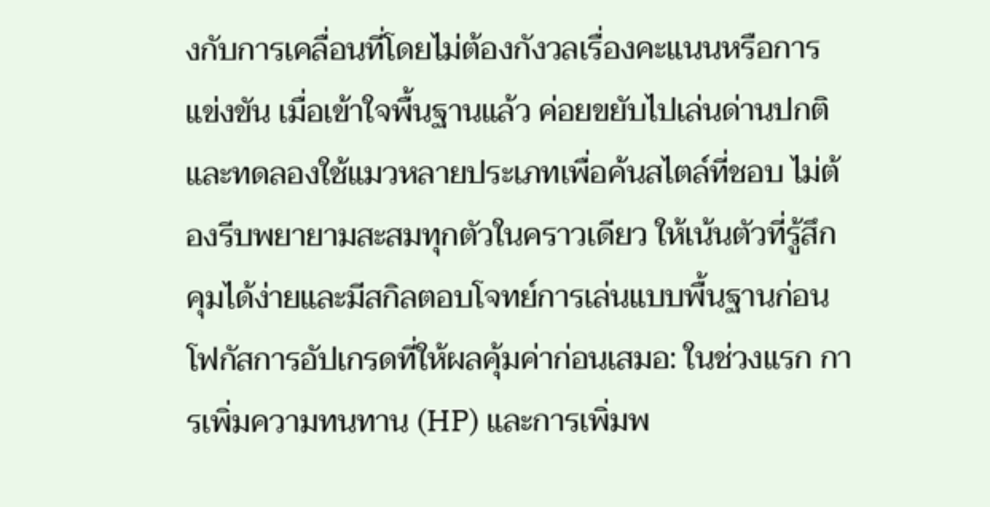งกับการเคลื่อนที่โดยไม่ต้องกังวลเรื่องคะแนนหรือการแข่งขัน เมื่อเข้าใจพื้นฐานแล้ว ค่อยขยับไปเล่นด่านปกติและทดลองใช้แมวหลายประเภทเพื่อค้นสไตล์ที่ชอบ ไม่ต้องรีบพยายามสะสมทุกตัวในคราวเดียว ให้เน้นตัวที่รู้สึกคุมได้ง่ายและมีสกิลตอบโจทย์การเล่นแบบพื้นฐานก่อน
โฟกัสการอัปเกรดที่ให้ผลคุ้มค่าก่อนเสมอ: ในช่วงแรก การเพิ่มความทนทาน (HP) และการเพิ่มพ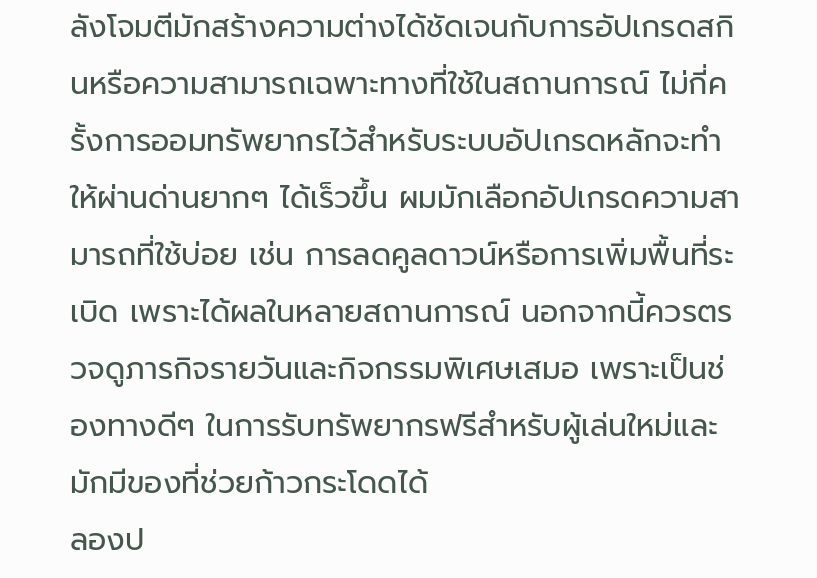ลังโจมตีมักสร้างความต่างได้ชัดเจนกับการอัปเกรดสกินหรือความสามารถเฉพาะทางที่ใช้ในสถานการณ์ ไม่กี่ครั้งการออมทรัพยากรไว้สำหรับระบบอัปเกรดหลักจะทำให้ผ่านด่านยากๆ ได้เร็วขึ้น ผมมักเลือกอัปเกรดความสามารถที่ใช้บ่อย เช่น การลดคูลดาวน์หรือการเพิ่มพื้นที่ระเบิด เพราะได้ผลในหลายสถานการณ์ นอกจากนี้ควรตรวจดูภารกิจรายวันและกิจกรรมพิเศษเสมอ เพราะเป็นช่องทางดีๆ ในการรับทรัพยากรฟรีสำหรับผู้เล่นใหม่และมักมีของที่ช่วยก้าวกระโดดได้
ลองป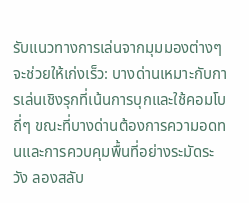รับแนวทางการเล่นจากมุมมองต่างๆ จะช่วยให้เก่งเร็ว: บางด่านเหมาะกับการเล่นเชิงรุกที่เน้นการบุกและใช้คอมโบถี่ๆ ขณะที่บางด่านต้องการความอดทนและการควบคุมพื้นที่อย่างระมัดระวัง ลองสลับ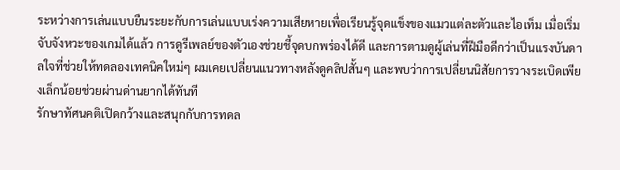ระหว่างการเล่นแบบยืนระยะกับการเล่นแบบเร่งความเสียหายเพื่อเรียนรู้จุดแข็งของแมวแต่ละตัวและไอเท็ม เมื่อเริ่มจับจังหวะของเกมได้แล้ว การดูรีเพลย์ของตัวเองช่วยชี้จุดบกพร่องได้ดี และการตามดูผู้เล่นที่ฝีมือดีกว่าเป็นแรงบันดาลใจที่ช่วยให้ทดลองเทคนิคใหม่ๆ ผมเคยเปลี่ยนแนวทางหลังดูคลิปสั้นๆ และพบว่าการเปลี่ยนนิสัยการวางระเบิดเพียงเล็กน้อยช่วยผ่านด่านยากได้ทันที
รักษาทัศนคติเปิดกว้างและสนุกกับการทดล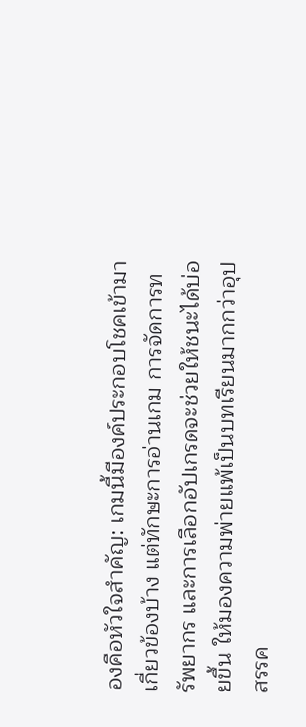องคือหัวใจสำคัญ: เกมนี้มีองค์ประกอบโชคเข้ามาเกี่ยวข้องบ้าง แต่ทักษะการอ่านเกม การจัดการทรัพยากร และการเลือกอัปเกรดจะช่วยให้ชนะได้บ่อยขึ้น ให้มองความพ่ายแพ้เป็นบทเรียนมากกว่าอุปสรรค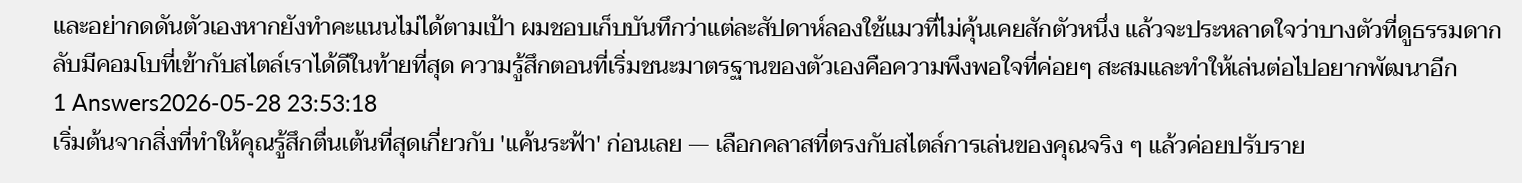และอย่ากดดันตัวเองหากยังทำคะแนนไม่ได้ตามเป้า ผมชอบเก็บบันทึกว่าแต่ละสัปดาห์ลองใช้แมวที่ไม่คุ้นเคยสักตัวหนึ่ง แล้วจะประหลาดใจว่าบางตัวที่ดูธรรมดากลับมีคอมโบที่เข้ากับสไตล์เราได้ดีในท้ายที่สุด ความรู้สึกตอนที่เริ่มชนะมาตรฐานของตัวเองคือความพึงพอใจที่ค่อยๆ สะสมและทำให้เล่นต่อไปอยากพัฒนาอีก
1 Answers2026-05-28 23:53:18
เริ่มต้นจากสิ่งที่ทำให้คุณรู้สึกตื่นเต้นที่สุดเกี่ยวกับ 'แค้นระฟ้า' ก่อนเลย — เลือกคลาสที่ตรงกับสไตล์การเล่นของคุณจริง ๆ แล้วค่อยปรับราย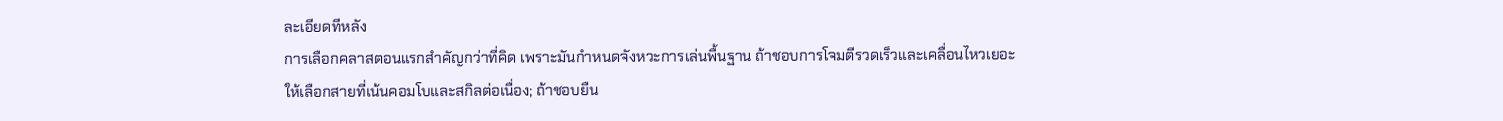ละเอียดทีหลัง
การเลือกคลาสตอนแรกสำคัญกว่าที่คิด เพราะมันกำหนดจังหวะการเล่นพื้นฐาน ถ้าชอบการโจมตีรวดเร็วและเคลื่อนไหวเยอะ ให้เลือกสายที่เน้นคอมโบและสกิลต่อเนื่อง; ถ้าชอบยืน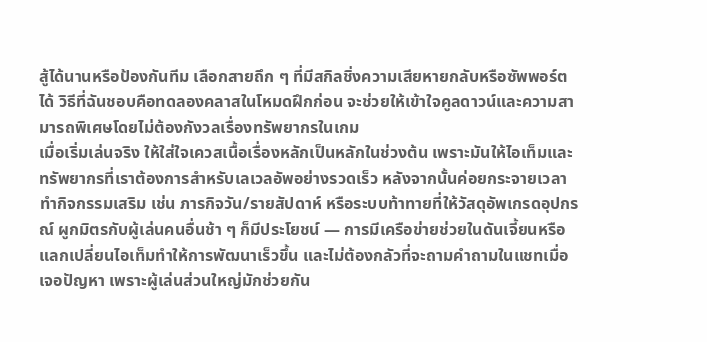สู้ได้นานหรือป้องกันทีม เลือกสายถึก ๆ ที่มีสกิลชิ่งความเสียหายกลับหรือซัพพอร์ตได้ วิธีที่ฉันชอบคือทดลองคลาสในโหมดฝึกก่อน จะช่วยให้เข้าใจคูลดาวน์และความสามารถพิเศษโดยไม่ต้องกังวลเรื่องทรัพยากรในเกม
เมื่อเริ่มเล่นจริง ให้ใส่ใจเควสเนื้อเรื่องหลักเป็นหลักในช่วงต้น เพราะมันให้ไอเท็มและทรัพยากรที่เราต้องการสำหรับเลเวลอัพอย่างรวดเร็ว หลังจากนั้นค่อยกระจายเวลาทำกิจกรรมเสริม เช่น ภารกิจวัน/รายสัปดาห์ หรือระบบท้าทายที่ให้วัสดุอัพเกรดอุปกรณ์ ผูกมิตรกับผู้เล่นคนอื่นช้า ๆ ก็มีประโยชน์ — การมีเครือข่ายช่วยในดันเจี้ยนหรือแลกเปลี่ยนไอเท็มทำให้การพัฒนาเร็วขึ้น และไม่ต้องกลัวที่จะถามคำถามในแชทเมื่อเจอปัญหา เพราะผู้เล่นส่วนใหญ่มักช่วยกัน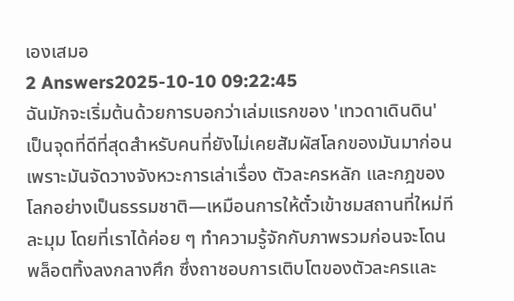เองเสมอ
2 Answers2025-10-10 09:22:45
ฉันมักจะเริ่มต้นด้วยการบอกว่าเล่มแรกของ 'เทวดาเดินดิน' เป็นจุดที่ดีที่สุดสำหรับคนที่ยังไม่เคยสัมผัสโลกของมันมาก่อน เพราะมันจัดวางจังหวะการเล่าเรื่อง ตัวละครหลัก และกฎของโลกอย่างเป็นธรรมชาติ—เหมือนการให้ตั๋วเข้าชมสถานที่ใหม่ทีละมุม โดยที่เราได้ค่อย ๆ ทำความรู้จักกับภาพรวมก่อนจะโดนพล็อตทิ้งลงกลางศึก ซึ่งถาชอบการเติบโตของตัวละครและ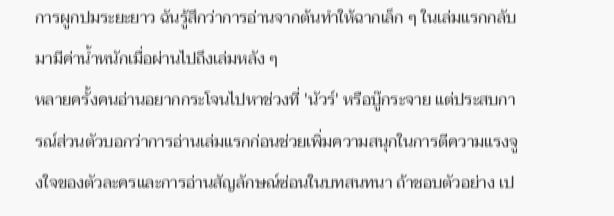การผูกปมระยะยาว ฉันรู้สึกว่าการอ่านจากต้นทำให้ฉากเล็ก ๆ ในเล่มแรกกลับมามีค่าน้ำหนักเมื่อผ่านไปถึงเล่มหลัง ๆ
หลายครั้งคนอ่านอยากกระโจนไปหาช่วงที่ 'นัวร์' หรือบู๊กระจาย แต่ประสบการณ์ส่วนตัวบอกว่าการอ่านเล่มแรกก่อนช่วยเพิ่มความสนุกในการตีความแรงจูงใจของตัวละครและการอ่านสัญลักษณ์ซ่อนในบทสนทนา ถ้าชอบตัวอย่าง เป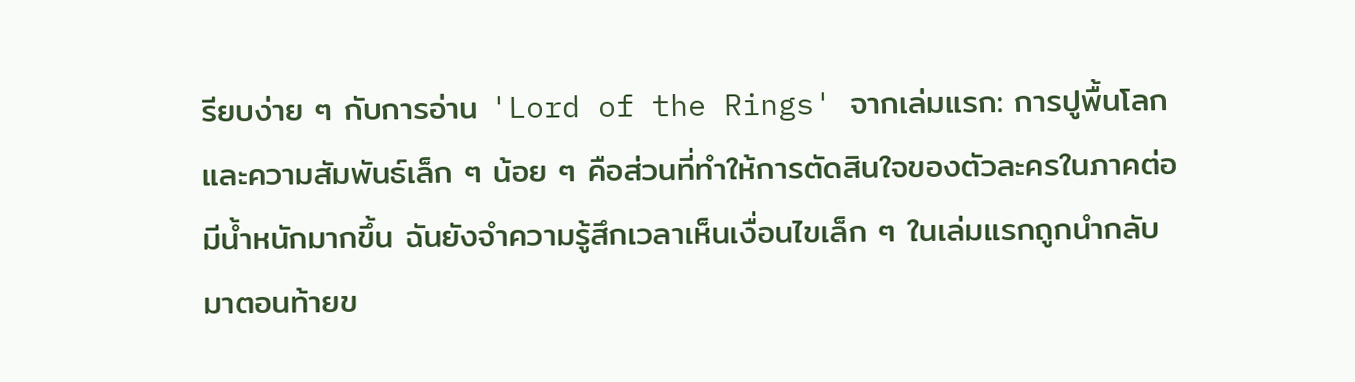รียบง่าย ๆ กับการอ่าน 'Lord of the Rings' จากเล่มแรก: การปูพื้นโลกและความสัมพันธ์เล็ก ๆ น้อย ๆ คือส่วนที่ทำให้การตัดสินใจของตัวละครในภาคต่อมีน้ำหนักมากขึ้น ฉันยังจำความรู้สึกเวลาเห็นเงื่อนไขเล็ก ๆ ในเล่มแรกถูกนำกลับมาตอนท้ายข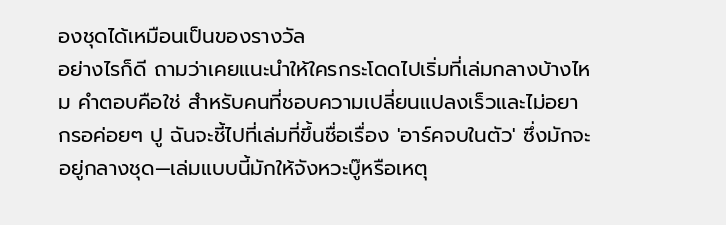องชุดได้เหมือนเป็นของรางวัล
อย่างไรก็ดี ถามว่าเคยแนะนำให้ใครกระโดดไปเริ่มที่เล่มกลางบ้างไหม คำตอบคือใช่ สำหรับคนที่ชอบความเปลี่ยนแปลงเร็วและไม่อยากรอค่อยๆ ปู ฉันจะชี้ไปที่เล่มที่ขึ้นชื่อเรื่อง 'อาร์คจบในตัว' ซึ่งมักจะอยู่กลางชุด—เล่มแบบนี้มักให้จังหวะบู๊หรือเหตุ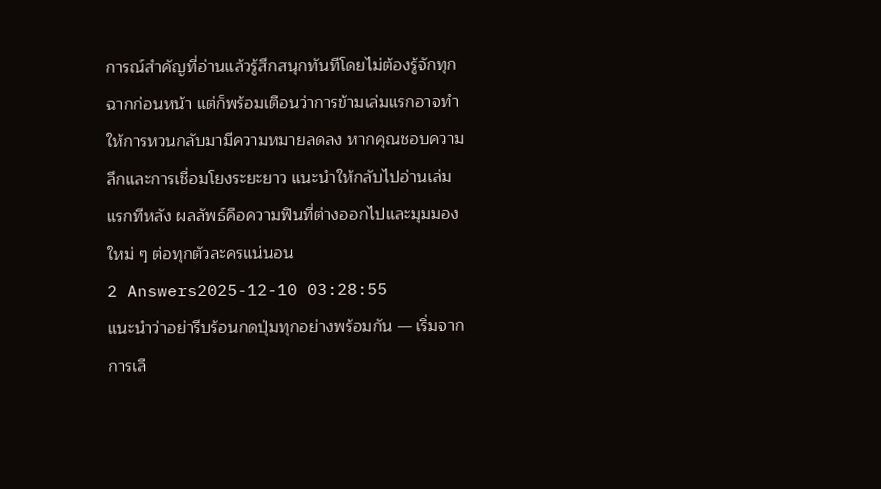การณ์สำคัญที่อ่านแล้วรู้สึกสนุกทันทีโดยไม่ต้องรู้จักทุกฉากก่อนหน้า แต่ก็พร้อมเตือนว่าการข้ามเล่มแรกอาจทำให้การหวนกลับมามีความหมายลดลง หากคุณชอบความลึกและการเชื่อมโยงระยะยาว แนะนำให้กลับไปอ่านเล่มแรกทีหลัง ผลลัพธ์คือความฟินที่ต่างออกไปและมุมมองใหม่ ๆ ต่อทุกตัวละครแน่นอน
2 Answers2025-12-10 03:28:55
แนะนำว่าอย่ารีบร้อนกดปุ่มทุกอย่างพร้อมกัน — เริ่มจากการเลื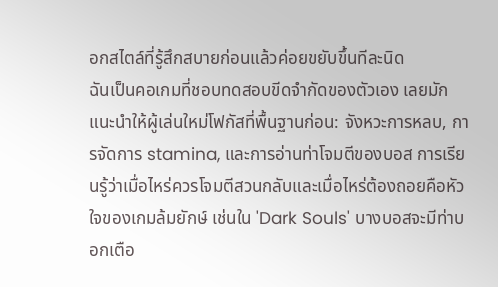อกสไตล์ที่รู้สึกสบายก่อนแล้วค่อยขยับขึ้นทีละนิด
ฉันเป็นคอเกมที่ชอบทดสอบขีดจำกัดของตัวเอง เลยมักแนะนำให้ผู้เล่นใหม่โฟกัสที่พื้นฐานก่อน: จังหวะการหลบ, การจัดการ stamina, และการอ่านท่าโจมตีของบอส การเรียนรู้ว่าเมื่อไหร่ควรโจมตีสวนกลับและเมื่อไหร่ต้องถอยคือหัวใจของเกมล้มยักษ์ เช่นใน 'Dark Souls' บางบอสจะมีท่าบอกเตือ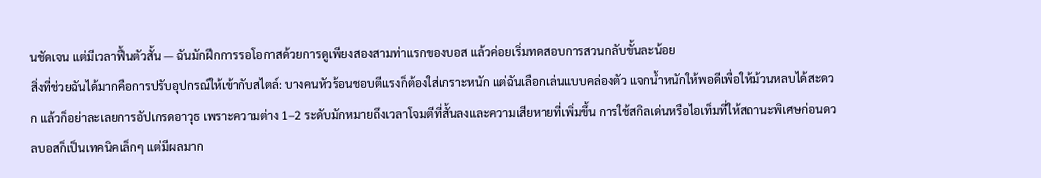นชัดเจน แต่มีเวลาฟื้นตัวสั้น — ฉันมักฝึกการรอโอกาสด้วยการดูเพียงสองสามท่าแรกของบอส แล้วค่อยเริ่มทดสอบการสวนกลับขั้นละน้อย
สิ่งที่ช่วยฉันได้มากคือการปรับอุปกรณ์ให้เข้ากับสไตล์: บางคนหัวร้อนชอบตีแรงก็ต้องใส่เกราะหนัก แต่ฉันเลือกเล่นแบบคล่องตัว แจกน้ำหนักให้พอดีเพื่อให้ม้วนหลบได้สะดวก แล้วก็อย่าละเลยการอัปเกรดอาวุธ เพราะความต่าง 1–2 ระดับมักหมายถึงเวลาโจมตีที่สั้นลงและความเสียหายที่เพิ่มขึ้น การใช้สกิลเด่นหรือไอเท็มที่ให้สถานะพิเศษก่อนดวลบอสก็เป็นเทคนิคเล็กๆ แต่มีผลมาก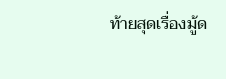ท้ายสุดเรื่องมู้ด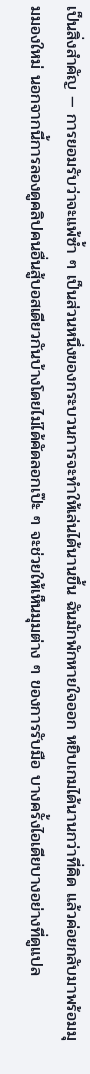เป็นสิ่งสำคัญ — การยอมรับว่าจะแพ้ซ้ำ ๆ เป็นส่วนหนึ่งของกระบวนการจะทำให้เล่นได้นานขึ้น ฉันมักพักหายใจออก หยิบเกมได้นานกว่าที่คิด แล้วค่อยกลับมาพร้อมมุมมองใหม่ นอกจากนี้การลองดูคลิปคนอื่นสู้บอสเดียวกันบ้างโดยไม่ได้คัดลอกเป๊ะ ๆ จะช่วยให้เห็นมุมต่าง ๆ ของการรับมือ บางครั้งไอเดียบางอย่างที่ดูแปล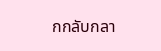กกลับกลา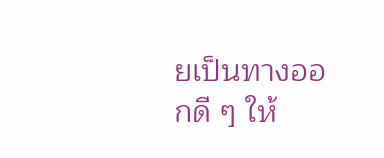ยเป็นทางออกดี ๆ ให้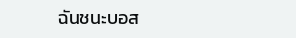ฉันชนะบอส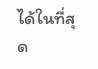ได้ในที่สุด